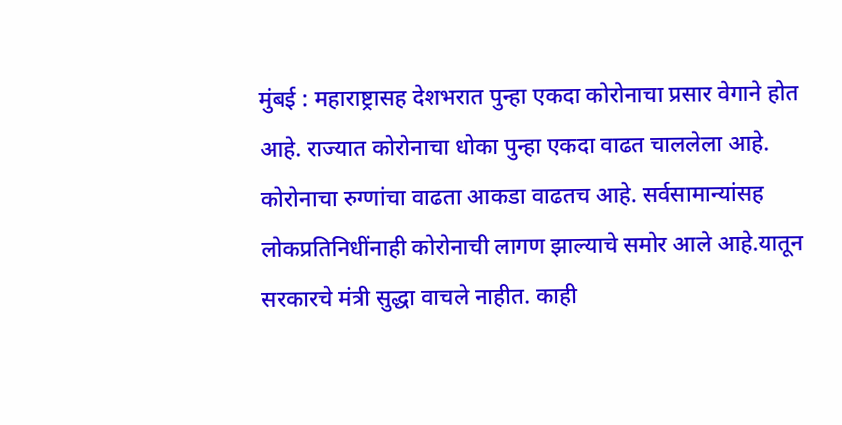मुंबई : महाराष्ट्रासह देशभरात पुन्हा एकदा कोरोनाचा प्रसार वेगाने होत आहे. राज्यात कोरोनाचा धोका पुन्हा एकदा वाढत चाललेला आहे. कोरोनाचा रुग्णांचा वाढता आकडा वाढतच आहे. सर्वसामान्यांसह लोकप्रतिनिधींनाही कोरोनाची लागण झाल्याचे समोर आले आहे.यातून सरकारचे मंत्री सुद्धा वाचले नाहीत. काही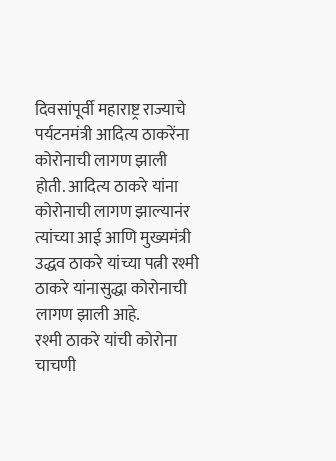दिवसांपूर्वी महाराष्ट्र राज्याचे पर्यटनमंत्री आदित्य ठाकरेंना कोरोनाची लागण झाली होती. आदित्य ठाकरे यांना कोरोनाची लागण झाल्यानंर त्यांच्या आई आणि मुख्यमंत्री उद्धव ठाकरे यांच्या पत्नी रश्मी ठाकरे यांनासुद्धा कोरोनाची लागण झाली आहे.
रश्मी ठाकरे यांची कोरोना चाचणी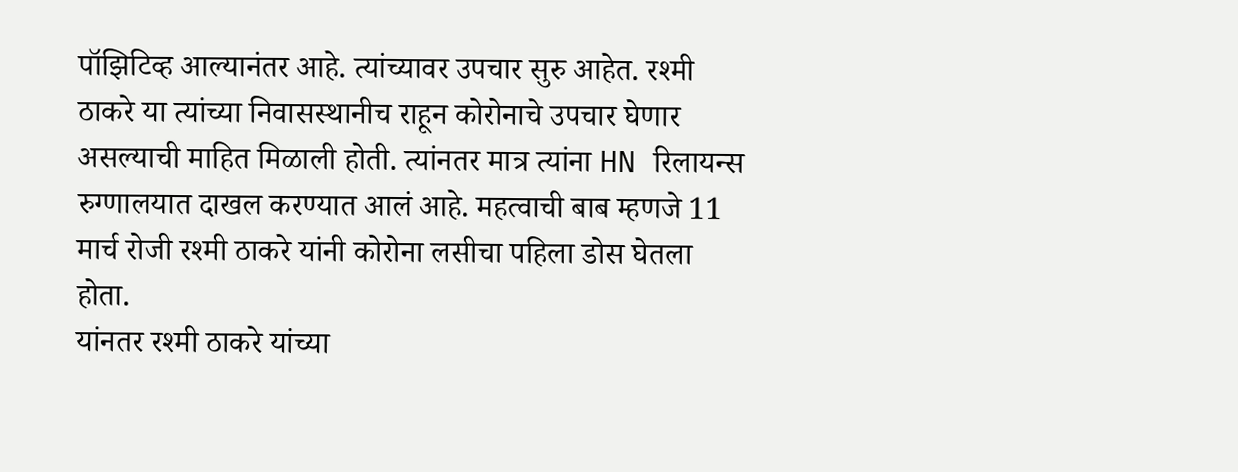पॉझिटिव्ह आल्यानंतर आहे. त्यांच्यावर उपचार सुरु आहेत. रश्मी ठाकरे या त्यांच्या निवासस्थानीच राहून कोरोनाचे उपचार घेणार असल्याची माहित मिळाली होती. त्यांनतर मात्र त्यांना HN रिलायन्स रुग्णालयात दाखल करण्यात आलं आहे. महत्वाची बाब म्हणजे 11 मार्च रोजी रश्मी ठाकरे यांनी कोरोना लसीचा पहिला डोस घेतला होता.
यांनतर रश्मी ठाकरे यांच्या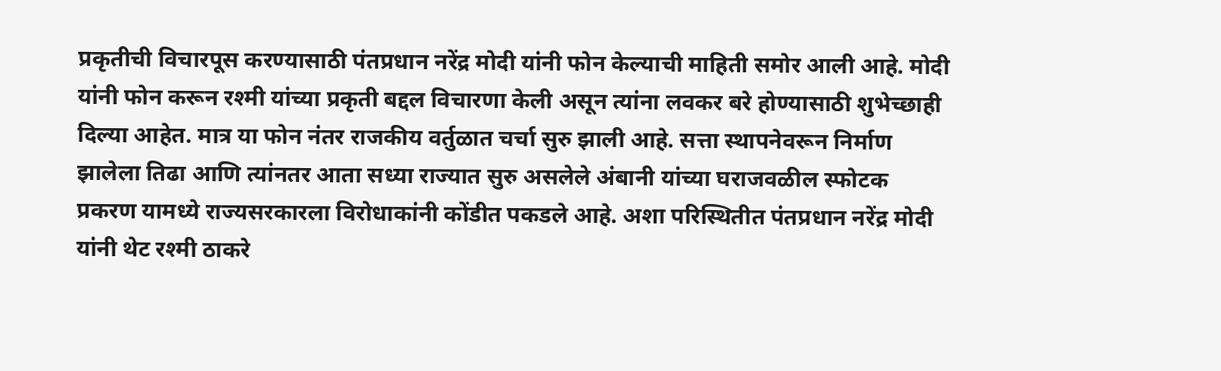प्रकृतीची विचारपूस करण्यासाठी पंतप्रधान नरेंद्र मोदी यांनी फोन केल्याची माहिती समोर आली आहे. मोदी यांनी फोन करून रश्मी यांच्या प्रकृती बद्दल विचारणा केली असून त्यांना लवकर बरे होण्यासाठी शुभेच्छाही दिल्या आहेत. मात्र या फोन नंतर राजकीय वर्तुळात चर्चा सुरु झाली आहे. सत्ता स्थापनेवरून निर्माण झालेला तिढा आणि त्यांनतर आता सध्या राज्यात सुरु असलेले अंबानी यांच्या घराजवळील स्फोटक प्रकरण यामध्ये राज्यसरकारला विरोधाकांनी कोंडीत पकडले आहे. अशा परिस्थितीत पंतप्रधान नरेंद्र मोदी यांनी थेट रश्मी ठाकरे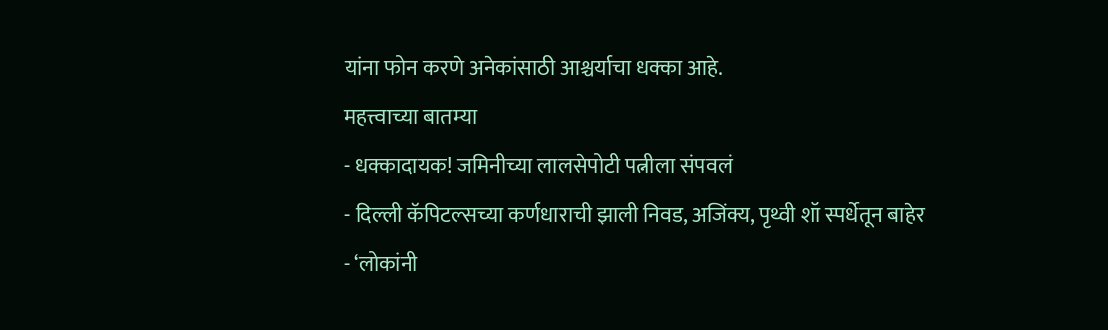यांना फोन करणे अनेकांसाठी आश्चर्याचा धक्का आहे.
महत्त्वाच्या बातम्या
- धक्कादायक! जमिनीच्या लालसेपोटी पत्नीला संपवलं
- दिल्ली कॅपिटल्सच्या कर्णधाराची झाली निवड, अजिंक्य, पृथ्वी शॉ स्पर्धेतून बाहेर
- ‘लोकांनी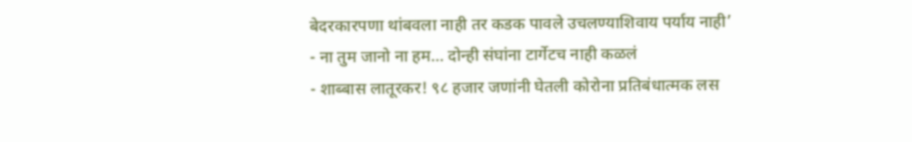बेदरकारपणा थांबवला नाही तर कडक पावले उचलण्याशिवाय पर्याय नाही’
- ना तुम जानो ना हम… दोन्ही संघांना टार्गेटच नाही कळलं
- शाब्बास लातूरकर! ९८ हजार जणांनी घेतली कोरोना प्रतिबंधात्मक लस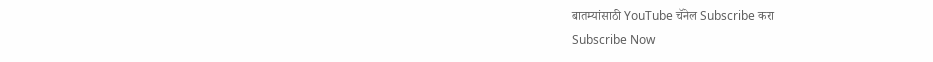बातम्यांसाठी YouTube चॅनेल Subscribe करा
Subscribe Now